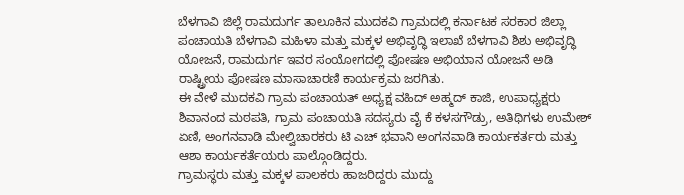ಬೆಳಗಾವಿ ಜಿಲ್ಲೆ ರಾಮದುರ್ಗ ತಾಲೂಕಿನ ಮುದಕವಿ ಗ್ರಾಮದಲ್ಲಿ ಕರ್ನಾಟಕ ಸರಕಾರ ಜಿಲ್ಲಾ ಪಂಚಾಯತಿ ಬೆಳಗಾವಿ ಮಹಿಳಾ ಮತ್ತು ಮಕ್ಕಳ ಅಭಿವೃದ್ಧಿ ಇಲಾಖೆ ಬೆಳಗಾವಿ ಶಿಶು ಅಭಿವೃದ್ಧಿ ಯೋಜನೆ, ರಾಮದುರ್ಗ ಇವರ ಸಂಯೋಗದಲ್ಲಿ ಪೋಷಣ ಅಭಿಯಾನ ಯೋಜನೆ ಅಡಿ ರಾಷ್ಟ್ರೀಯ ಪೋಷಣ ಮಾಸಾಚಾರಣಿ ಕಾರ್ಯಕ್ರಮ ಜರಗಿತು.
ಈ ವೇಳೆ ಮುದಕವಿ ಗ್ರಾಮ ಪಂಚಾಯತ್ ಅಧ್ಯಕ್ಷ ವಹಿದ್ ಅಹ್ಮದ್ ಕಾಜಿ, ಉಪಾಧ್ಯಕ್ಷರು ಶಿವಾನಂದ ಮಠಪತಿ, ಗ್ರಾಮ ಪಂಚಾಯತಿ ಸದಸ್ಯರು ವೈ ಕೆ ಕಳಸಗೌಡ್ರು, ಅತಿಥಿಗಳು ಉಮೇಶ್ ಏಣಿ, ಅಂಗನವಾಡಿ ಮೇಲ್ವಿಚಾರಕರು ಟಿ ಎಚ್ ಭವಾನಿ ಅಂಗನವಾಡಿ ಕಾರ್ಯಕರ್ತರು ಮತ್ತು ಆಶಾ ಕಾರ್ಯಕರ್ತೆಯರು ಪಾಲ್ಗೊಂಡಿದ್ದರು.
ಗ್ರಾಮಸ್ಥರು ಮತ್ತು ಮಕ್ಕಳ ಪಾಲಕರು ಹಾಜರಿದ್ದರು ಮುದ್ದು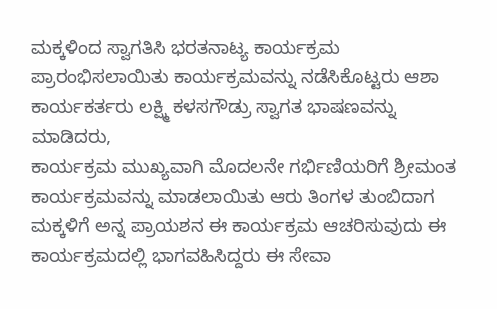ಮಕ್ಕಳಿಂದ ಸ್ವಾಗತಿಸಿ ಭರತನಾಟ್ಯ ಕಾರ್ಯಕ್ರಮ ಪ್ರಾರಂಭಿಸಲಾಯಿತು ಕಾರ್ಯಕ್ರಮವನ್ನು ನಡೆಸಿಕೊಟ್ಟರು ಆಶಾ ಕಾರ್ಯಕರ್ತರು ಲಕ್ಷ್ಮಿ ಕಳಸಗೌಡ್ರು ಸ್ವಾಗತ ಭಾಷಣವನ್ನು ಮಾಡಿದರು,
ಕಾರ್ಯಕ್ರಮ ಮುಖ್ಯವಾಗಿ ಮೊದಲನೇ ಗರ್ಭಿಣಿಯರಿಗೆ ಶ್ರೀಮಂತ ಕಾರ್ಯಕ್ರಮವನ್ನು ಮಾಡಲಾಯಿತು ಆರು ತಿಂಗಳ ತುಂಬಿದಾಗ ಮಕ್ಕಳಿಗೆ ಅನ್ನ ಪ್ರಾಯಶನ ಈ ಕಾರ್ಯಕ್ರಮ ಆಚರಿಸುವುದು ಈ ಕಾರ್ಯಕ್ರಮದಲ್ಲಿ ಭಾಗವಹಿಸಿದ್ದರು ಈ ಸೇವಾ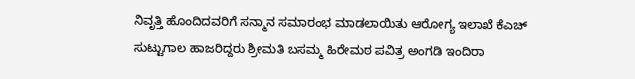ನಿವೃತ್ತಿ ಹೊಂದಿದವರಿಗೆ ಸನ್ಮಾನ ಸಮಾರಂಭ ಮಾಡಲಾಯಿತು ಆರೋಗ್ಯ ಇಲಾಖೆ ಕೆಎಚ್ ಸುಟ್ಟುಗಾಲ ಹಾಜರಿದ್ದರು ಶ್ರೀಮತಿ ಬಸಮ್ಮ ಹಿರೇಮಠ ಪವಿತ್ರ ಅಂಗಡಿ ಇಂದಿರಾ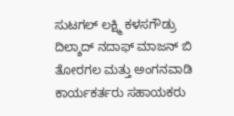ಸುಟಗಲ್ ಲಕ್ಷ್ಮಿ ಕಳಸಗೌಡ್ರು ದಿಲ್ಶಾದ್ ನದಾಫ್ ಮಾಜನ್ ಬಿ ತೋರಗಲ ಮತ್ತು ಅಂಗನವಾಡಿ ಕಾರ್ಯಕರ್ತರು ಸಹಾಯಕರು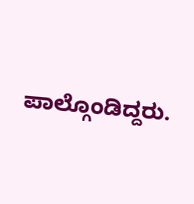ಪಾಲ್ಗೊಂಡಿದ್ದರು.